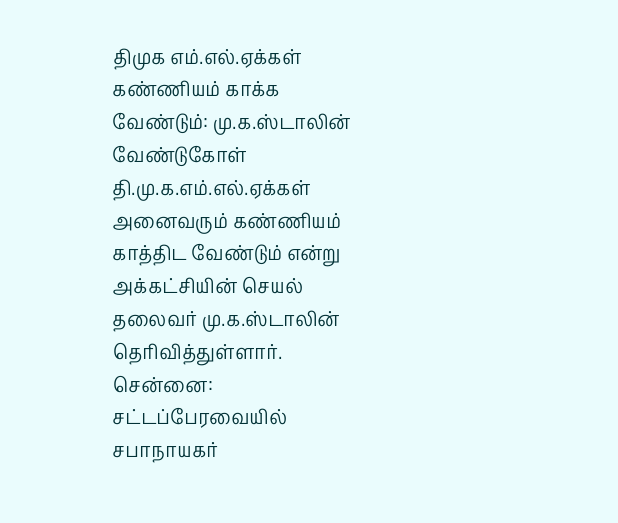திமுக எம்.எல்.ஏக்கள் கண்ணியம் காக்க வேண்டும்: மு.க.ஸ்டாலின் வேண்டுகோள்
தி.மு.க.எம்.எல்.ஏக்கள் அனைவரும் கண்ணியம் காத்திட வேண்டும் என்று அக்கட்சியின் செயல் தலைவர் மு.க.ஸ்டாலின் தெரிவித்துள்ளார்.
சென்னை: சட்டப்பேரவையில் சபாநாயகர்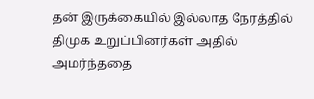தன் இருக்கையில் இல்லாத நேரத்தில் திமுக உறுப்பினர்கள் அதில் அமர்ந்ததை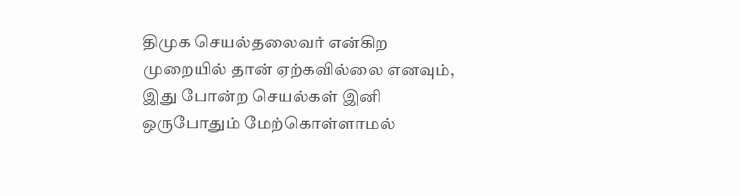திமுக செயல்தலைவர் என்கிற முறையில் தான் ஏற்கவில்லை எனவும், இது போன்ற செயல்கள் இனி ஒருபோதும் மேற்கொள்ளாமல்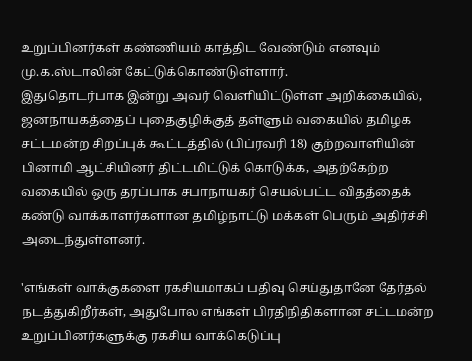உறுப்பினர்கள் கண்ணியம் காத்திட வேண்டும் எனவும் மு.க.ஸ்டாலின் கேட்டுக்கொண்டுள்ளார்.
இதுதொடர்பாக இன்று அவர் வெளியிட்டுள்ள அறிக்கையில், ஜனநாயகத்தைப் புதைகுழிக்குத் தள்ளும் வகையில் தமிழக சட்டமன்ற சிறப்புக் கூட்டத்தில் (பிப்ரவரி 18) குற்றவாளியின் பினாமி ஆட்சியினர் திட்டமிட்டுக் கொடுக்க, அதற்கேற்ற வகையில் ஒரு தரப்பாக சபாநாயகர் செயல்பட்ட விதத்தைக் கண்டு வாக்காளர்களான தமிழ்நாட்டு மக்கள் பெரும் அதிர்ச்சி அடைந்துள்ளனர்.

'எங்கள் வாக்குகளை ரகசியமாகப் பதிவு செய்துதானே தேர்தல் நடத்துகிறீர்கள், அதுபோல எங்கள் பிரதிநிதிகளான சட்டமன்ற உறுப்பினர்களுக்கு ரகசிய வாக்கெடுப்பு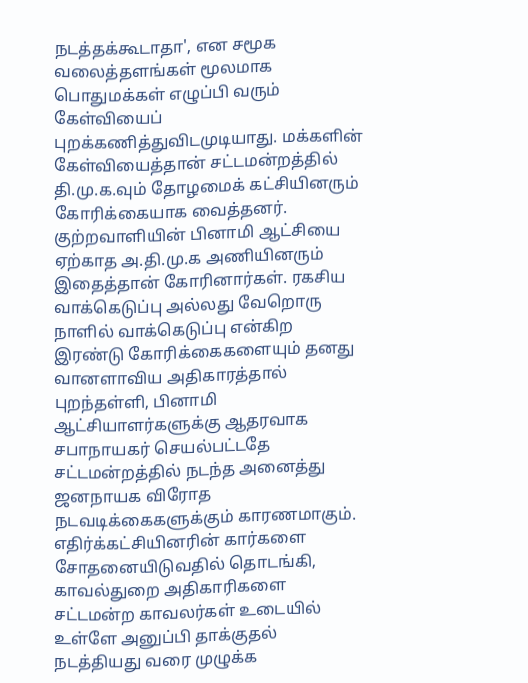நடத்தக்கூடாதா', என சமூக வலைத்தளங்கள் மூலமாக பொதுமக்கள் எழுப்பி வரும் கேள்வியைப் புறக்கணித்துவிடமுடியாது. மக்களின் கேள்வியைத்தான் சட்டமன்றத்தில் தி.மு.க.வும் தோழமைக் கட்சியினரும் கோரிக்கையாக வைத்தனர்.
குற்றவாளியின் பினாமி ஆட்சியை ஏற்காத அ.தி.மு.க அணியினரும் இதைத்தான் கோரினார்கள். ரகசிய வாக்கெடுப்பு அல்லது வேறொரு நாளில் வாக்கெடுப்பு என்கிற இரண்டு கோரிக்கைகளையும் தனது வானளாவிய அதிகாரத்தால் புறந்தள்ளி, பினாமி ஆட்சியாளர்களுக்கு ஆதரவாக சபாநாயகர் செயல்பட்டதே சட்டமன்றத்தில் நடந்த அனைத்து ஜனநாயக விரோத நடவடிக்கைகளுக்கும் காரணமாகும்.
எதிர்க்கட்சியினரின் கார்களை சோதனையிடுவதில் தொடங்கி, காவல்துறை அதிகாரிகளை சட்டமன்ற காவலர்கள் உடையில் உள்ளே அனுப்பி தாக்குதல் நடத்தியது வரை முழுக்க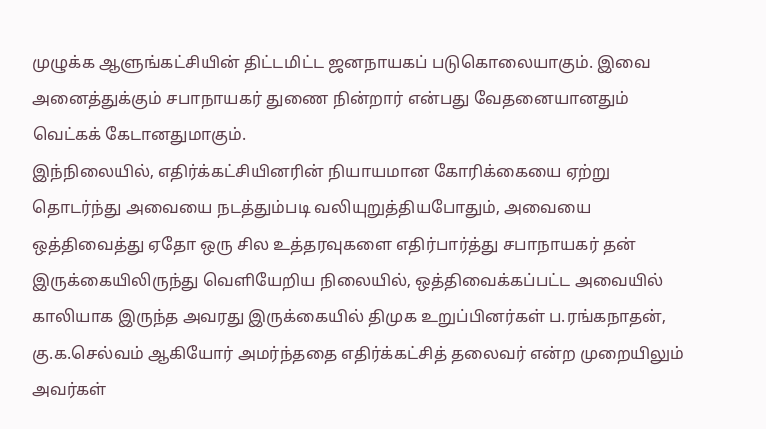முழுக்க ஆளுங்கட்சியின் திட்டமிட்ட ஜனநாயகப் படுகொலையாகும். இவை அனைத்துக்கும் சபாநாயகர் துணை நின்றார் என்பது வேதனையானதும் வெட்கக் கேடானதுமாகும்.
இந்நிலையில், எதிர்க்கட்சியினரின் நியாயமான கோரிக்கையை ஏற்று தொடர்ந்து அவையை நடத்தும்படி வலியுறுத்தியபோதும், அவையை ஒத்திவைத்து ஏதோ ஒரு சில உத்தரவுகளை எதிர்பார்த்து சபாநாயகர் தன் இருக்கையிலிருந்து வெளியேறிய நிலையில், ஒத்திவைக்கப்பட்ட அவையில் காலியாக இருந்த அவரது இருக்கையில் திமுக உறுப்பினர்கள் ப.ரங்கநாதன், கு.க.செல்வம் ஆகியோர் அமர்ந்ததை எதிர்க்கட்சித் தலைவர் என்ற முறையிலும் அவர்கள்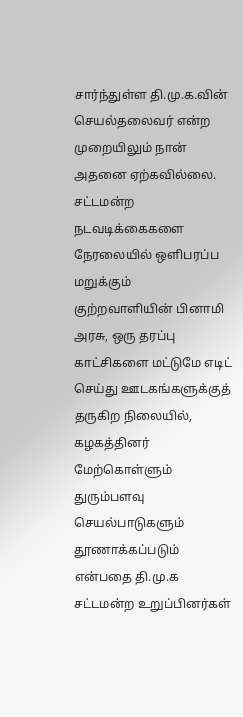சார்ந்துள்ள தி.மு.க.வின் செயல்தலைவர் என்ற முறையிலும் நான் அதனை ஏற்கவில்லை.
சட்டமன்ற நடவடிக்கைகளை நேரலையில் ஒளிபரப்ப மறுக்கும் குற்றவாளியின் பினாமி அரசு, ஒரு தரப்பு காட்சிகளை மட்டுமே எடிட் செய்து ஊடகங்களுக்குத் தருகிற நிலையில், கழகத்தினர் மேற்கொள்ளும் துரும்பளவு செயல்பாடுகளும் தூணாக்கப்படும் என்பதை தி.மு.க சட்டமன்ற உறுப்பினர்கள்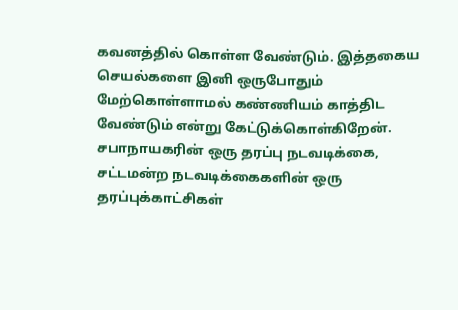கவனத்தில் கொள்ள வேண்டும். இத்தகைய செயல்களை இனி ஒருபோதும் மேற்கொள்ளாமல் கண்ணியம் காத்திட வேண்டும் என்று கேட்டுக்கொள்கிறேன்.
சபாநாயகரின் ஒரு தரப்பு நடவடிக்கை, சட்டமன்ற நடவடிக்கைகளின் ஒரு தரப்புக்காட்சிகள்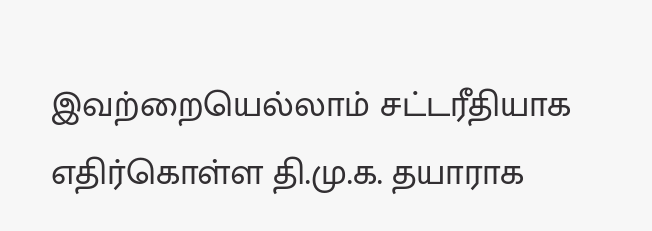இவற்றையெல்லாம் சட்டரீதியாக எதிர்கொள்ள தி.மு.க. தயாராக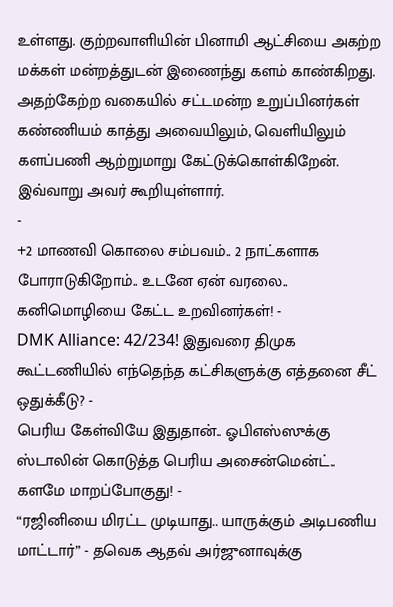உள்ளது. குற்றவாளியின் பினாமி ஆட்சியை அகற்ற மக்கள் மன்றத்துடன் இணைந்து களம் காண்கிறது. அதற்கேற்ற வகையில் சட்டமன்ற உறுப்பினர்கள் கண்ணியம் காத்து அவையிலும், வெளியிலும் களப்பணி ஆற்றுமாறு கேட்டுக்கொள்கிறேன். இவ்வாறு அவர் கூறியுள்ளார்.
-
+2 மாணவி கொலை சம்பவம்.. 2 நாட்களாக போராடுகிறோம்.. உடனே ஏன் வரலை.. கனிமொழியை கேட்ட உறவினர்கள்! -
DMK Alliance: 42/234! இதுவரை திமுக கூட்டணியில் எந்தெந்த கட்சிகளுக்கு எத்தனை சீட் ஒதுக்கீடு? -
பெரிய கேள்வியே இதுதான்.. ஓபிஎஸ்ஸுக்கு ஸ்டாலின் கொடுத்த பெரிய அசைன்மென்ட்.. களமே மாறப்போகுது! -
“ரஜினியை மிரட்ட முடியாது.. யாருக்கும் அடிபணிய மாட்டார்” - தவெக ஆதவ் அர்ஜுனாவுக்கு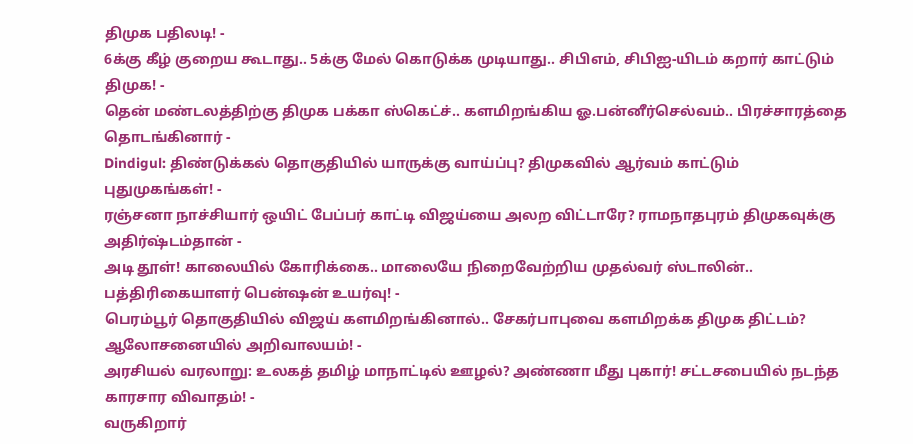திமுக பதிலடி! -
6க்கு கீழ் குறைய கூடாது.. 5க்கு மேல் கொடுக்க முடியாது.. சிபிஎம், சிபிஐ-யிடம் கறார் காட்டும் திமுக! -
தென் மண்டலத்திற்கு திமுக பக்கா ஸ்கெட்ச்.. களமிறங்கிய ஓ.பன்னீர்செல்வம்.. பிரச்சாரத்தை தொடங்கினார் -
Dindigul: திண்டுக்கல் தொகுதியில் யாருக்கு வாய்ப்பு? திமுகவில் ஆர்வம் காட்டும் புதுமுகங்கள்! -
ரஞ்சனா நாச்சியார் ஒயிட் பேப்பர் காட்டி விஜய்யை அலற விட்டாரே? ராமநாதபுரம் திமுகவுக்கு அதிர்ஷ்டம்தான் -
அடி தூள்! காலையில் கோரிக்கை.. மாலையே நிறைவேற்றிய முதல்வர் ஸ்டாலின்.. பத்திரிகையாளர் பென்ஷன் உயர்வு! -
பெரம்பூர் தொகுதியில் விஜய் களமிறங்கினால்.. சேகர்பாபுவை களமிறக்க திமுக திட்டம்? ஆலோசனையில் அறிவாலயம்! -
அரசியல் வரலாறு: உலகத் தமிழ் மாநாட்டில் ஊழல்? அண்ணா மீது புகார்! சட்டசபையில் நடந்த காரசார விவாதம்! -
வருகிறார்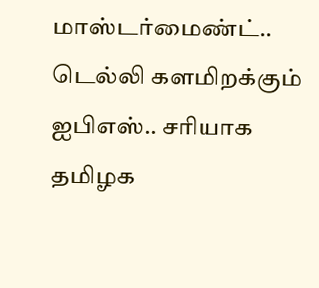மாஸ்டர்மைண்ட்.. டெல்லி களமிறக்கும் ஐபிஎஸ்.. சரியாக தமிழக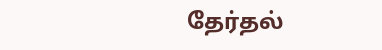தேர்தல்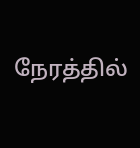நேரத்தில்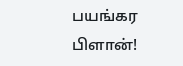பயங்கர பிளான்!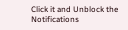Click it and Unblock the Notifications